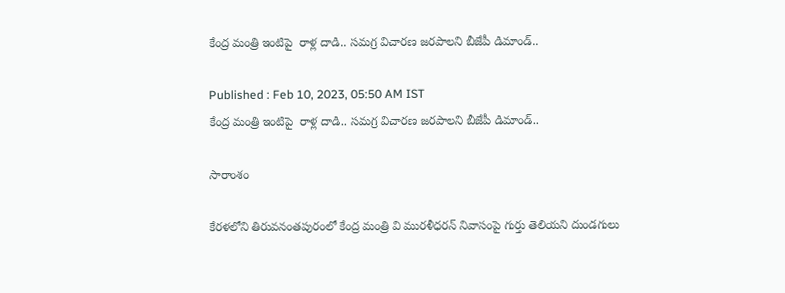కేంద్ర మంత్రి ఇంటిపై  రాళ్ల దాడి.. సమగ్ర విచారణ జరపాలని బీజేపీ డిమాండ్..

Published : Feb 10, 2023, 05:50 AM IST
కేంద్ర మంత్రి ఇంటిపై  రాళ్ల దాడి.. సమగ్ర విచారణ జరపాలని బీజేపీ డిమాండ్..

సారాంశం

కేరళలోని తిరువనంతపురంలో కేంద్ర మంత్రి వి మురళీధరన్ నివాసంపై గుర్తు తెలియని దుండగులు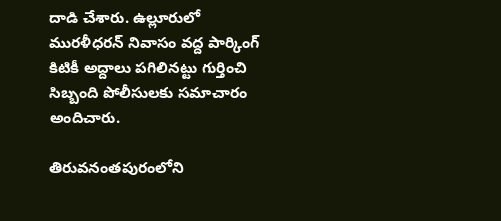దాడి చేశారు. ఉల్లూరులో మురళీధరన్ నివాసం వద్ద పార్కింగ్ కిటికీ అద్దాలు పగిలినట్టు గుర్తించి సిబ్బంది పోలీసులకు సమాచారం అందిచారు.

తిరువనంతపురంలోని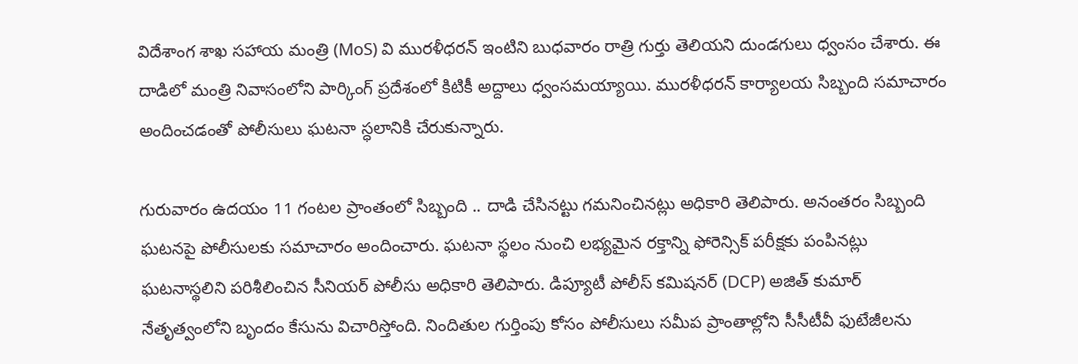విదేశాంగ శాఖ సహాయ మంత్రి (MoS) వి మురళీధరన్ ఇంటిని బుధవారం రాత్రి గుర్తు తెలియని దుండగులు ధ్వంసం చేశారు. ఈ దాడిలో మంత్రి నివాసంలోని పార్కింగ్ ప్ర‌దేశంలో కిటికీ అద్దాలు ధ్వంస‌మ‌య్యాయి. ముర‌ళీధ‌ర‌న్ కార్యాల‌య‌ సిబ్బంది స‌మాచారం అందించ‌డంతో పోలీసులు ఘ‌ట‌నా స్ధ‌లానికి చేరుకున్నారు.

గురువారం ఉదయం 11 గంటల ప్రాంతంలో సిబ్బంది .. దాడి చేసినట్టు గమనించినట్లు అధికారి తెలిపారు. అనంతరం సిబ్బంది ఘటనపై పోలీసులకు సమాచారం అందించారు. ఘటనా స్థలం నుంచి లభ్యమైన రక్తాన్ని ఫోరెన్సిక్ పరీక్షకు పంపినట్లు ఘటనాస్థలిని పరిశీలించిన సీనియర్ పోలీసు అధికారి తెలిపారు. డిప్యూటీ పోలీస్ కమిషనర్ (DCP) అజిత్ కుమార్ నేతృత్వంలోని బృందం కేసును విచారిస్తోంది. నిందితుల గుర్తింపు కోసం పోలీసులు సమీప ప్రాంతాల్లోని సీసీటీవీ ఫుటేజీలను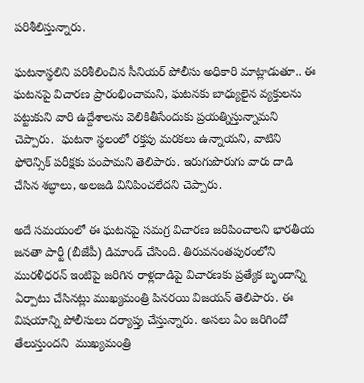పరిశీలిస్తున్నారు.

ఘటనాస్థలిని పరిశీలించిన సీనియర్ పోలీసు అధికారి మాట్లాడుతూ.. ఈ ఘటనపై విచారణ ప్రారంభించామని, ఘటనకు బాధ్యులైన వ్యక్తులను పట్టుకుని వారి ఉద్దేశాలను వెలికితీసేందుకు ప్రయత్నిస్తున్నామని చెప్పారు.  ఘటనా స్థలంలో రక్తపు మరకలు ఉన్నాయని, వాటిని ఫోరెన్సిక్ పరీక్షకు పంపామని తెలిపారు. ఇరుగుపొరుగు వారు దాడి చేసిన శబ్ధాలు, అలజడి వినిపించలేదని చెప్పారు.

అదే సమయంలో ఈ ఘటనపై సమగ్ర విచారణ జరిపించాలని భారతీయ జనతా పార్టీ (బీజేపీ) డిమాండ్ చేసింది. తిరువనంతపురంలోని మురళీధరన్ ఇంటిపై జరిగిన రాళ్లదాడిపై విచారణకు ప్రత్యేక బృందాన్ని ఏర్పాటు చేసినట్లు ముఖ్యమంత్రి పినరయి విజయన్ తెలిపారు. ఈ విషయాన్ని పోలీసులు దర్యాప్తు చేస్తున్నారు. అసలు ఏం జరిగిందో తేలుస్తుందని  ముఖ్యమంత్రి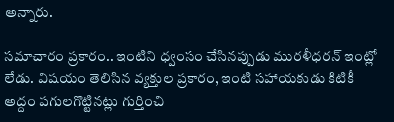అన్నారు.

సమాచారం ప్రకారం.. ఇంటిని ధ్వంసం చేసినప్పుడు మురళీధరన్ ఇంట్లో లేడు. విషయం తెలిసిన వ్యక్తుల ప్రకారం, ఇంటి సహాయకుడు కిటికీ అద్దం పగులగొట్టినట్లు గుర్తించి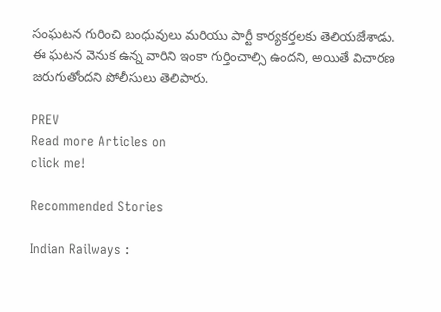సంఘటన గురించి బంధువులు మరియు పార్టీ కార్యకర్తలకు తెలియజేశాడు. ఈ ఘటన వెనుక ఉన్న వారిని ఇంకా గుర్తించాల్సి ఉందని, అయితే విచారణ జరుగుతోందని పోలీసులు తెలిపారు.

PREV
Read more Articles on
click me!

Recommended Stories

Indian Railways :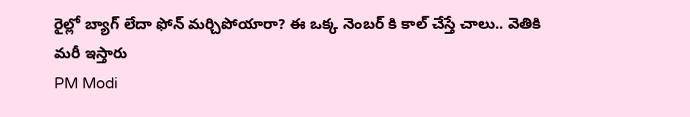రైల్లో బ్యాగ్ లేదా ఫోన్ మర్చిపోయారా? ఈ ఒక్క నెంబర్ కి కాల్ చేస్తే చాలు.. వెతికి మరీ ఇస్తారు
PM Modi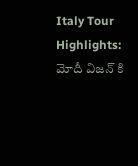Italy Tour Highlights: మోదీ విజన్ కి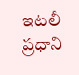ఇటలీ ప్రధాని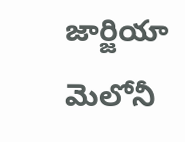జార్జియా మెలోనీ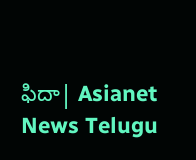ఫిదా| Asianet News Telugu